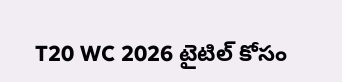T20 WC 2026 టైటిల్ కోసం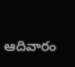ఆదివారం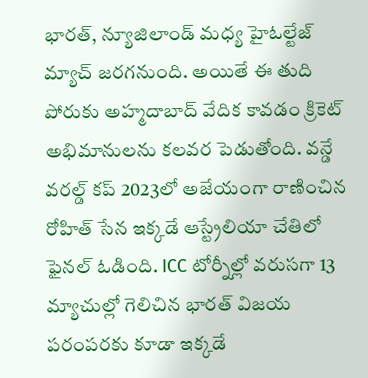భారత్, న్యూజిలాండ్ మధ్య హైఓల్టేజ్ మ్యాచ్ జరగనుంది. అయితే ఈ తుది పోరుకు అహ్మదాబాద్ వేదిక కావడం క్రికెట్ అభిమానులను కలవర పెడుతోంది. వన్డే వరల్డ్ కప్ 2023లో అజేయంగా రాణించిన రోహిత్ సేన ఇక్కడే ఆస్ట్రేలియా చేతిలో ఫైనల్ ఓడింది. ICC టోర్నీల్లో వరుసగా 13 మ్యాచుల్లో గెలిచిన భారత్ విజయ పరంపరకు కూడా ఇక్కడే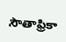సౌతాఫ్రికా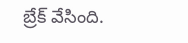బ్రేక్ వేసింది.